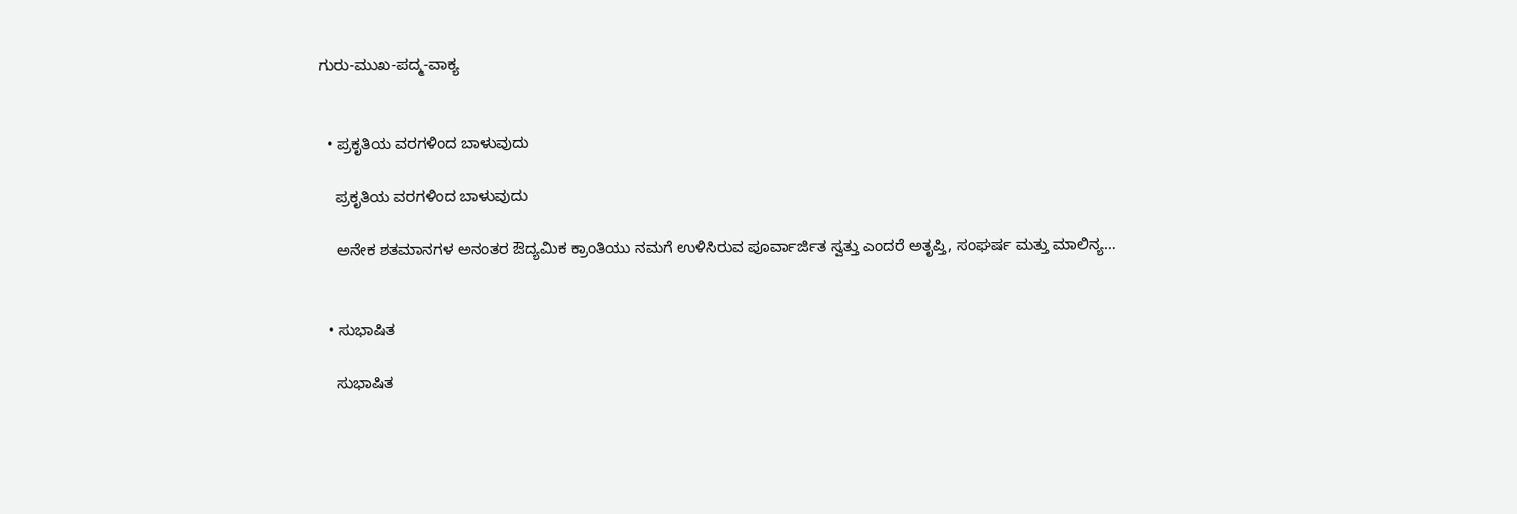ಗುರು-ಮುಖ-ಪದ್ಮ-ವಾಕ್ಯ


  • ಪ್ರಕೃತಿಯ ವರಗಳಿಂದ ಬಾಳುವುದು

    ಪ್ರಕೃತಿಯ ವರಗಳಿಂದ ಬಾಳುವುದು

    ಅನೇಕ ಶತಮಾನಗಳ ಅನಂತರ ಔದ್ಯಮಿಕ ಕ್ರಾಂತಿಯು ನಮಗೆ ಉಳಿಸಿರುವ ಪೂರ್ವಾರ್ಜಿತ ಸ್ವತ್ತು ಎಂದರೆ ಅತೃಪ್ತಿ, ಸಂಘರ್ಷ ಮತ್ತು ಮಾಲಿನ್ಯ…


  • ಸುಭಾಷಿತ

    ಸುಭಾಷಿತ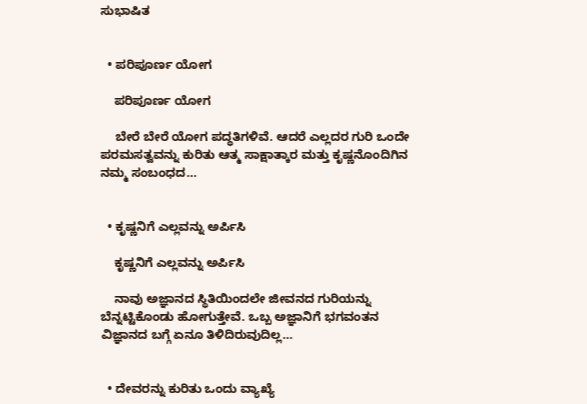ಸುಭಾಷಿತ


  • ಪರಿಪೂರ್ಣ ಯೋಗ

    ಪರಿಪೂರ್ಣ ಯೋಗ

    ಬೇರೆ ಬೇರೆ ಯೋಗ ಪದ್ಧತಿಗಳಿವೆ. ಆದರೆ ಎಲ್ಲದರ ಗುರಿ ಒಂದೇ ಪರಮಸತ್ವವನ್ನು ಕುರಿತು ಆತ್ಮ ಸಾಕ್ಷಾತ್ಕಾರ ಮತ್ತು ಕೃಷ್ಣನೊಂದಿಗಿನ ನಮ್ಮ ಸಂಬಂಧದ…


  • ಕೃಷ್ಣನಿಗೆ ಎಲ್ಲವನ್ನು ಅರ್ಪಿಸಿ

    ಕೃಷ್ಣನಿಗೆ ಎಲ್ಲವನ್ನು ಅರ್ಪಿಸಿ

    ನಾವು ಅಜ್ಞಾನದ ಸ್ಥಿತಿಯಿಂದಲೇ ಜೀವನದ ಗುರಿಯನ್ನು ಬೆನ್ನಟ್ಟಿಕೊಂಡು ಹೋಗುತ್ತೇವೆ. ಒಬ್ಬ ಅಜ್ಞಾನಿಗೆ ಭಗವಂತನ ವಿಜ್ಞಾನದ ಬಗ್ಗೆ ಏನೂ ತಿಳಿದಿರುವುದಿಲ್ಲ…


  • ದೇವರನ್ನು ಕುರಿತು ಒಂದು ವ್ಯಾಖ್ಯೆ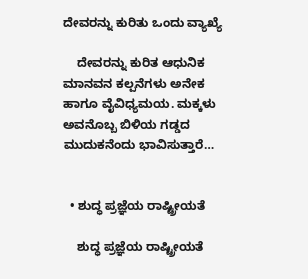ದೇವರನ್ನು ಕುರಿತು ಒಂದು ವ್ಯಾಖ್ಯೆ

    ದೇವರನ್ನು ಕುರಿತ ಆಧುನಿಕ ಮಾನವನ ಕಲ್ಪನೆಗಳು ಅನೇಕ ಹಾಗೂ ವೈವಿಧ್ಯಮಯ. ಮಕ್ಕಳು ಅವನೊಬ್ಬ ಬಿಳಿಯ ಗಡ್ಡದ ಮುದುಕನೆಂದು ಭಾವಿಸುತ್ತಾರೆ…


  • ಶುದ್ಧ ಪ್ರಜ್ಞೆಯ ರಾಷ್ಟ್ರೀಯತೆ

    ಶುದ್ಧ ಪ್ರಜ್ಞೆಯ ರಾಷ್ಟ್ರೀಯತೆ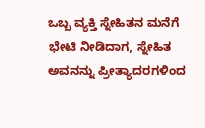ಒಬ್ಬ ವ್ಯಕ್ತಿ ಸ್ನೇಹಿತನ ಮನೆಗೆ ಭೇಟಿ ನೀಡಿದಾಗ, ಸ್ನೇಹಿತ ಅವನನ್ನು ಪ್ರೀತ್ಯಾದರಗಳಿಂದ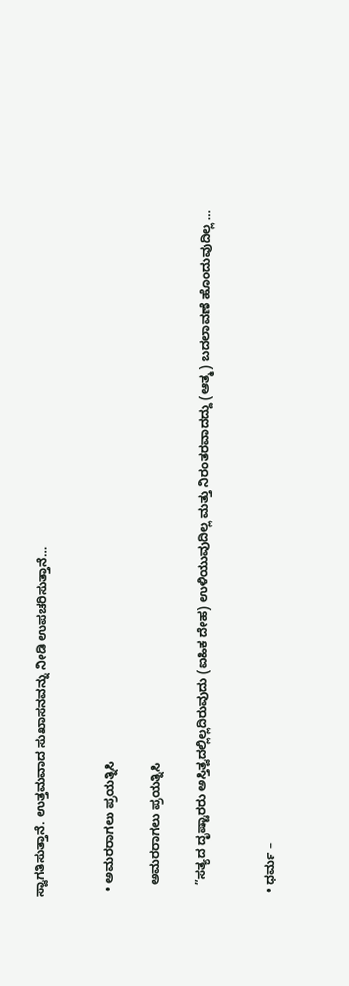ಸ್ವಾಗತಿಸುತ್ತಾನೆ. ಉತ್ತಮವಾದ ಸುಖಾಸನವನ್ನು ನೀಡಿ ಉಪಚರಿಸುತ್ತಾನೆ…


  • ಅಮರರಾಗಲು ಪ್ರಯತ್ನಿಸಿ

    ಅಮರರಾಗಲು ಪ್ರಯತ್ನಿಸಿ

    ”ಸತ್ಯದ ದೃಷ್ಟಾರರು ಅಸ್ತಿತ್ವದಲ್ಲಿಲ್ಲದಿರುವುದು (ಐಹಿಕ ದೇಹ) ಉಳಿಯುವುದಿಲ್ಲ ಮತ್ತು ನಿರಂತರವಾದದ್ದು (ಆತ್ಮ) ಬದಲಾವಣೆ ಹೊಂದುವುದಿಲ್ಲ …


  • ಧರ್ಮ –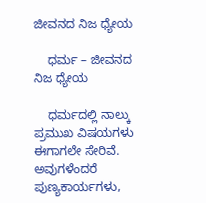ಜೀವನದ ನಿಜ ಧ್ಯೇಯ

    ಧರ್ಮ – ಜೀವನದ ನಿಜ ಧ್ಯೇಯ

    ಧರ್ಮದಲ್ಲಿ ನಾಲ್ಕು ಪ್ರಮುಖ ವಿಷಯಗಳು ಈಗಾಗಲೇ ಸೇರಿವೆ. ಅವುಗಳೆಂದರೆ ಪುಣ್ಯಕಾರ್ಯಗಳು,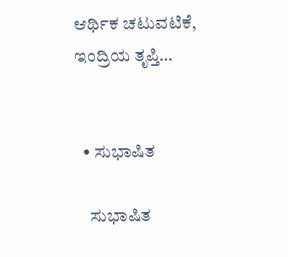ಆರ್ಥಿಕ ಚಟುವಟಿಕೆ, ಇಂದ್ರಿಯ ತೃಪ್ತಿ…


  • ಸುಭಾಷಿತ

    ಸುಭಾಷಿತ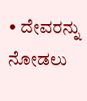• ದೇವರನ್ನು ನೋಡಲು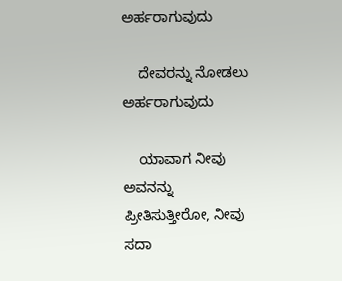ಅರ್ಹರಾಗುವುದು

    ದೇವರನ್ನು ನೋಡಲು ಅರ್ಹರಾಗುವುದು

    ಯಾವಾಗ ನೀವು ಅವನನ್ನು ಪ್ರೀತಿಸುತ್ತೀರೋ, ನೀವು ಸದಾ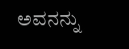ಅವನನ್ನು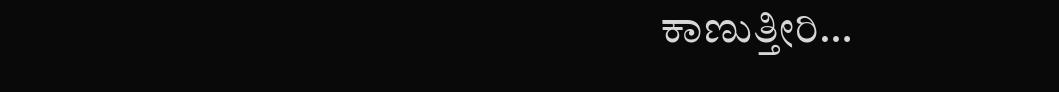ಕಾಣುತ್ತೀರಿ…